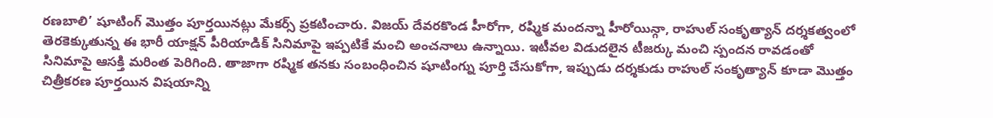రణబాలి’ షూటింగ్ మొత్తం పూర్తయినట్లు మేకర్స్ ప్రకటించారు. విజయ్ దేవరకొండ హీరోగా, రష్మిక మందన్నా హీరోయిన్గా, రాహుల్ సంకృత్యాన్ దర్శకత్వంలో తెరకెక్కుతున్న ఈ భారీ యాక్షన్ పీరియాడిక్ సినిమాపై ఇప్పటికే మంచి అంచనాలు ఉన్నాయి. ఇటీవల విడుదలైన టీజర్కు మంచి స్పందన రావడంతో సినిమాపై ఆసక్తి మరింత పెరిగింది. తాజాగా రష్మిక తనకు సంబంధించిన షూటింగ్ను పూర్తి చేసుకోగా, ఇప్పుడు దర్శకుడు రాహుల్ సంకృత్యాన్ కూడా మొత్తం చిత్రీకరణ పూర్తయిన విషయాన్ని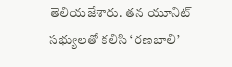తెలియజేశారు. తన యూనిట్ సభ్యులతో కలిసి ‘రణబాలి’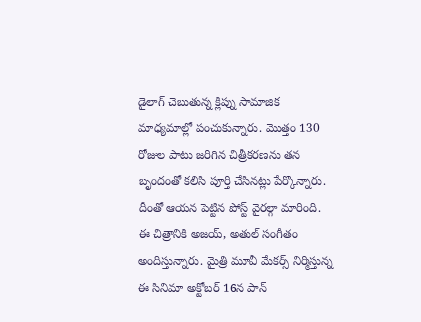డైలాగ్ చెబుతున్న క్లిప్ను సామాజిక మాధ్యమాల్లో పంచుకున్నారు. మొత్తం 130 రోజుల పాటు జరిగిన చిత్రీకరణను తన బృందంతో కలిసి పూర్తి చేసినట్లు పేర్కొన్నారు. దీంతో ఆయన పెట్టిన పోస్ట్ వైరల్గా మారింది. ఈ చిత్రానికి అజయ్, అతుల్ సంగీతం అందిస్తున్నారు. మైత్రి మూవీ మేకర్స్ నిర్మిస్తున్న ఈ సినిమా అక్టోబర్ 16న పాన్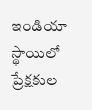ఇండియా స్థాయిలో ప్రేక్షకుల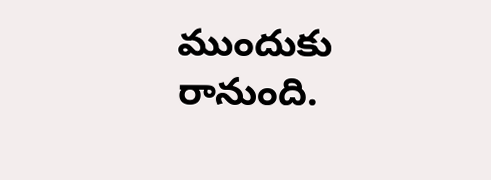ముందుకు రానుంది.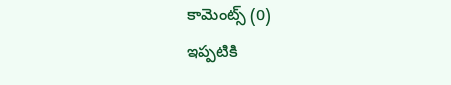కామెంట్స్ (0)
ఇప్పటికి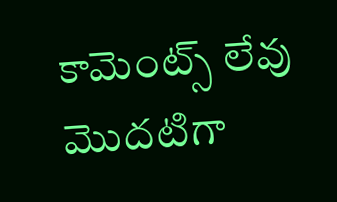కామెంట్స్ లేవు
మొదటిగా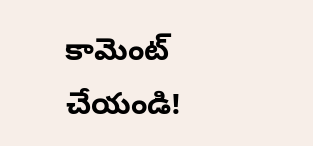కామెంట్ చేయండి!